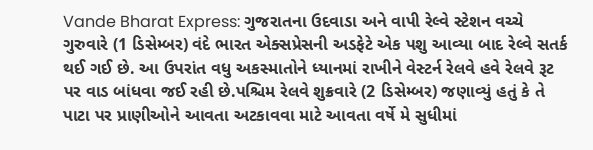Vande Bharat Express: ગુજરાતના ઉદવાડા અને વાપી રેલ્વે સ્ટેશન વચ્ચે ગુરુવારે (1 ડિસેમ્બર) વંદે ભારત એક્સપ્રેસની અડફેટે એક પશુ આવ્યા બાદ રેલ્વે સતર્ક થઈ ગઈ છે. આ ઉપરાંત વધુ અકસ્માતોને ધ્યાનમાં રાખીને વેસ્ટર્ન રેલવે હવે રેલવે રૂટ પર વાડ બાંધવા જઈ રહી છે.પશ્ચિમ રેલવે શુક્રવારે (2 ડિસેમ્બર) જણાવ્યું હતું કે તે પાટા પર પ્રાણીઓને આવતા અટકાવવા માટે આવતા વર્ષે મે સુધીમાં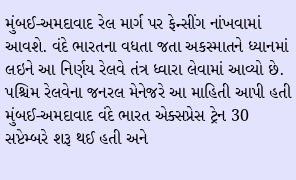મુંબઈ-અમદાવાદ રેલ માર્ગ પર ફેન્સીંગ નાંખવામાં આવશે. વંદે ભારતના વધતા જતા અકસ્માતને ધ્યાનમાં લઇને આ નિર્ણય રેલવે તંત્ર ધ્વારા લેવામાં આવ્યો છે.
પશ્ચિમ રેલવેના જનરલ મેનેજરે આ માહિતી આપી હતી
મુંબઈ-અમદાવાદ વંદે ભારત એક્સપ્રેસ ટ્રેન 30 સપ્ટેમ્બરે શરૂ થઈ હતી અને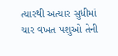ત્યારથી અત્યાર સુધીમાં ચાર વખત પશુઓ તેની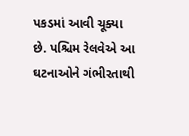પકડમાં આવી ચૂક્યા છે. પશ્ચિમ રેલવેએ આ ઘટનાઓને ગંભીરતાથી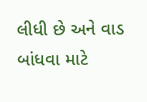લીધી છે અને વાડ બાંધવા માટે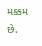મક્કમ છે.